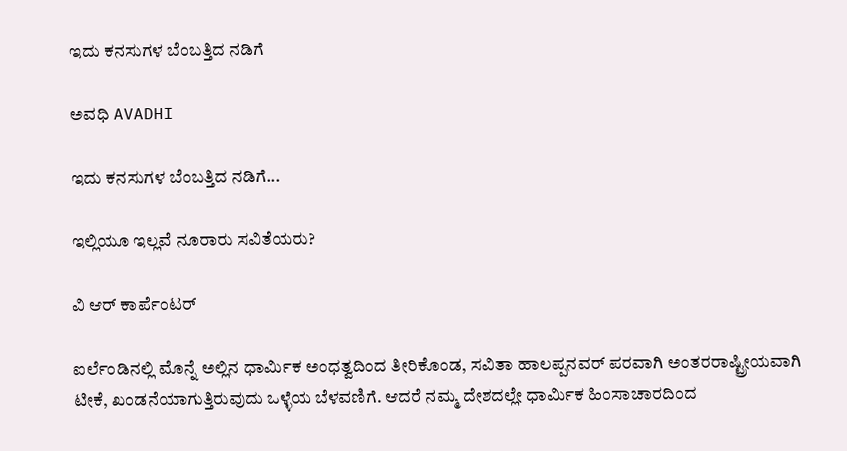ಇದು ಕನಸುಗಳ ಬೆಂಬತ್ತಿದ ನಡಿಗೆ‍

ಅವಧಿ AVADHI

ಇದು ಕನಸುಗಳ ಬೆಂಬತ್ತಿದ ನಡಿಗೆ...

ಇಲ್ಲಿಯೂ ಇಲ್ಲವೆ ನೂರಾರು ಸವಿತೆಯರು?

ವಿ ಆರ್ ಕಾರ್ಪೆಂಟರ್

ಐರ್ಲೆಂಡಿನಲ್ಲಿ ಮೊನ್ನೆ ಅಲ್ಲಿನ ಧಾರ್ಮಿಕ ಅಂಧತ್ವದಿಂದ ತೀರಿಕೊಂಡ, ಸವಿತಾ ಹಾಲಪ್ಪನವರ್ ಪರವಾಗಿ ಅಂತರರಾಷ್ಟ್ರೀಯವಾಗಿ ಟೀಕೆ, ಖಂಡನೆಯಾಗುತ್ತಿರುವುದು ಒಳ್ಳೆಯ ಬೆಳವಣಿಗೆ. ಆದರೆ ನಮ್ಮ ದೇಶದಲ್ಲೇ ಧಾರ್ಮಿಕ ಹಿಂಸಾಚಾರದಿಂದ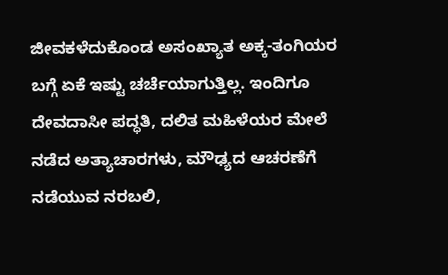ಜೀವಕಳೆದುಕೊಂಡ ಅಸಂಖ್ಯಾತ ಅಕ್ಕ-ತಂಗಿಯರ ಬಗ್ಗೆ ಏಕೆ ಇಷ್ಟು ಚರ್ಚೆಯಾಗುತ್ತಿಲ್ಲ. ಇಂದಿಗೂ ದೇವದಾಸೀ ಪದ್ಧತಿ, ದಲಿತ ಮಹಿಳೆಯರ ಮೇಲೆ ನಡೆದ ಅತ್ಯಾಚಾರಗಳು, ಮೌಢ್ಯದ ಆಚರಣೆಗೆ ನಡೆಯುವ ನರಬಲಿ,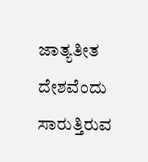ಜಾತ್ಯತೀತ ದೇಶವೆಂದು ಸಾರುತ್ತಿರುವ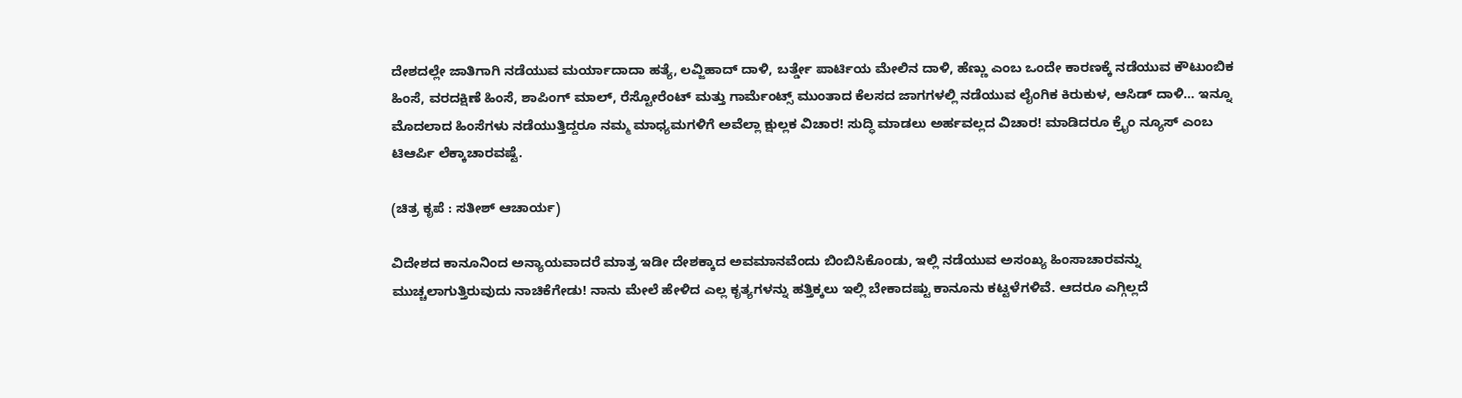ದೇಶದಲ್ಲೇ ಜಾತಿಗಾಗಿ ನಡೆಯುವ ಮರ್ಯಾದಾದಾ ಹತ್ಯೆ, ಲವ್ಜಿಹಾದ್ ದಾಳಿ, ಬರ್ತ್ಡೇ ಪಾರ್ಟಿಯ ಮೇಲಿನ ದಾಳಿ, ಹೆಣ್ಣು ಎಂಬ ಒಂದೇ ಕಾರಣಕ್ಕೆ ನಡೆಯುವ ಕೌಟುಂಬಿಕ ಹಿಂಸೆ, ವರದಕ್ಷಿಣೆ ಹಿಂಸೆ, ಶಾಪಿಂಗ್ ಮಾಲ್, ರೆಸ್ಟೋರೆಂಟ್ ಮತ್ತು ಗಾರ್ಮೆಂಟ್ಸ್ ಮುಂತಾದ ಕೆಲಸದ ಜಾಗಗಳಲ್ಲಿ ನಡೆಯುವ ಲೈಂಗಿಕ ಕಿರುಕುಳ, ಆಸಿಡ್ ದಾಳಿ… ಇನ್ನೂ ಮೊದಲಾದ ಹಿಂಸೆಗಳು ನಡೆಯುತ್ತಿದ್ದರೂ ನಮ್ಮ ಮಾಧ್ಯಮಗಳಿಗೆ ಅವೆಲ್ಲಾ ಕ್ಷುಲ್ಲಕ ವಿಚಾರ! ಸುದ್ಧಿ ಮಾಡಲು ಅರ್ಹವಲ್ಲದ ವಿಚಾರ! ಮಾಡಿದರೂ ಕ್ರೈಂ ನ್ಯೂಸ್ ಎಂಬ ಟಿಆರ್ಪಿ ಲೆಕ್ಕಾಚಾರವಷ್ಟೆ.

(ಚಿತ್ರ ಕೃಪೆ : ಸತೀಶ್ ಆಚಾರ್ಯ)

ವಿದೇಶದ ಕಾನೂನಿಂದ ಅನ್ಯಾಯವಾದರೆ ಮಾತ್ರ ಇಡೀ ದೇಶಕ್ಕಾದ ಅವಮಾನವೆಂದು ಬಿಂಬಿಸಿಕೊಂಡು, ಇಲ್ಲಿ ನಡೆಯುವ ಅಸಂಖ್ಯ ಹಿಂಸಾಚಾರವನ್ನು ಮುಚ್ಚಲಾಗುತ್ತಿರುವುದು ನಾಚಿಕೆಗೇಡು! ನಾನು ಮೇಲೆ ಹೇಳಿದ ಎಲ್ಲ ಕೃತ್ಯಗಳನ್ನು ಹತ್ತಿಕ್ಕಲು ಇಲ್ಲಿ ಬೇಕಾದಷ್ಟು ಕಾನೂನು ಕಟ್ಟಳೆಗಳಿವೆ. ಆದರೂ ಎಗ್ಗಿಲ್ಲದೆ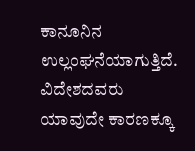ಕಾನೂನಿನ ಉಲ್ಲಂಘನೆಯಾಗುತ್ತಿದೆ. ವಿದೇಶದವರು ಯಾವುದೇ ಕಾರಣಕ್ಕೂ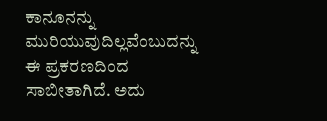ಕಾನೂನನ್ನು ಮುರಿಯುವುದಿಲ್ಲವೆಂಬುದನ್ನು ಈ ಪ್ರಕರಣದಿಂದ ಸಾಬೀತಾಗಿದೆ. ಅದು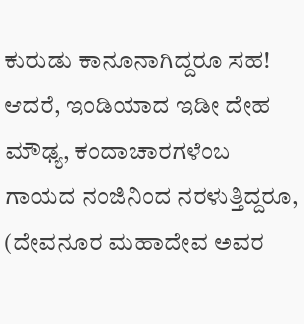ಕುರುಡು ಕಾನೂನಾಗಿದ್ದರೂ ಸಹ! ಆದರೆ, ಇಂಡಿಯಾದ ಇಡೀ ದೇಹ ಮೌಢ್ಯ, ಕಂದಾಚಾರಗಳೆಂಬ ಗಾಯದ ನಂಜಿನಿಂದ ನರಳುತ್ತಿದ್ದರೂ, (ದೇವನೂರ ಮಹಾದೇವ ಅವರ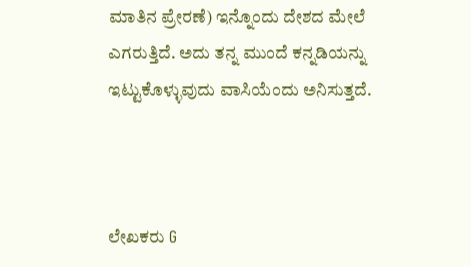ಮಾತಿನ ಪ್ರೇರಣೆ) ಇನ್ನೊಂದು ದೇಶದ ಮೇಲೆ ಎಗರುತ್ತಿದೆ. ಅದು ತನ್ನ ಮುಂದೆ ಕನ್ನಡಿಯನ್ನು ಇಟ್ಟುಕೊಳ್ಳುವುದು ವಾಸಿಯೆಂದು ಅನಿಸುತ್ತದೆ.



ಲೇಖಕರು G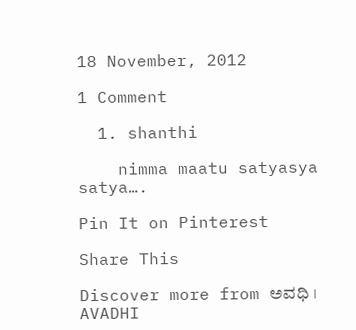18 November, 2012

1 Comment

  1. shanthi

    nimma maatu satyasya satya….

Pin It on Pinterest

Share This

Discover more from ಅವಧಿ । AVADHI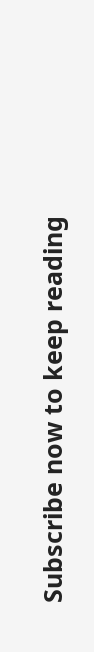Subscribe now to keep reading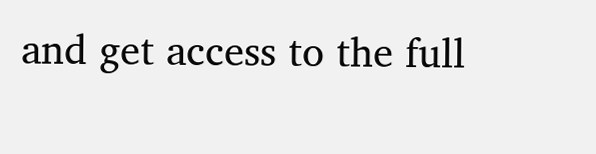and get access to the full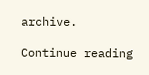archive.

Continue reading